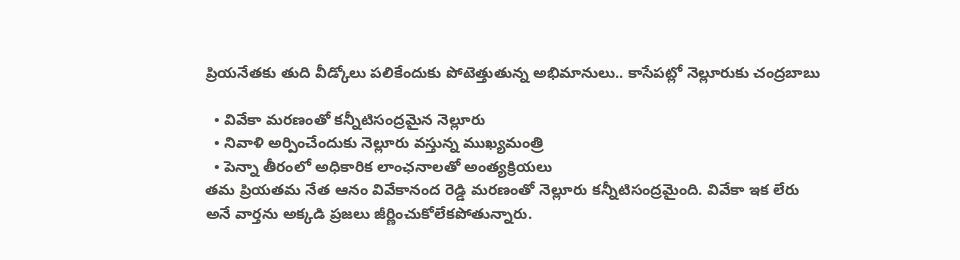ప్రియనేతకు తుది వీడ్కోలు పలికేందుకు పోటెత్తుతున్న అభిమానులు.. కాసేపట్లో నెల్లూరుకు చంద్రబాబు

  • వివేకా మరణంతో కన్నీటిసంద్రమైన నెల్లూరు
  • నివాళి అర్పించేందుకు నెల్లూరు వస్తున్న ముఖ్యమంత్రి
  • పెన్నా తీరంలో అధికారిక లాంఛనాలతో అంత్యక్రియలు
తమ ప్రియతమ నేత ఆనం వివేకానంద రెడ్డి మరణంతో నెల్లూరు కన్నీటిసంద్రమైంది. వివేకా ఇక లేరు అనే వార్తను అక్కడి ప్రజలు జీర్ణించుకోలేకపోతున్నారు.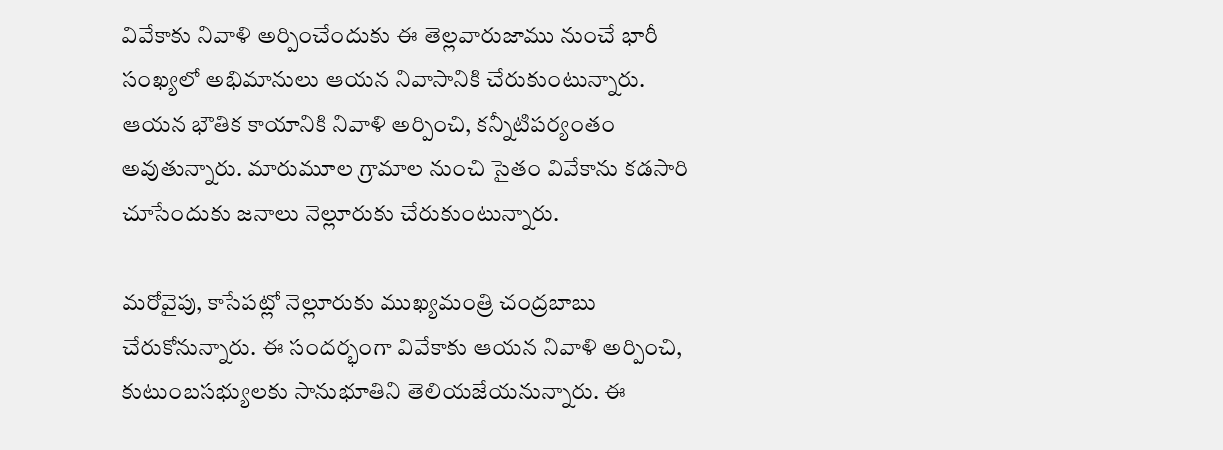వివేకాకు నివాళి అర్పించేందుకు ఈ తెల్లవారుజాము నుంచే భారీ సంఖ్యలో అభిమానులు ఆయన నివాసానికి చేరుకుంటున్నారు. ఆయన భౌతిక కాయానికి నివాళి అర్పించి, కన్నీటిపర్యంతం అవుతున్నారు. మారుమూల గ్రామాల నుంచి సైతం వివేకాను కడసారి చూసేందుకు జనాలు నెల్లూరుకు చేరుకుంటున్నారు.

మరోవైపు, కాసేపట్లో నెల్లూరుకు ముఖ్యమంత్రి చంద్రబాబు చేరుకోనున్నారు. ఈ సందర్భంగా వివేకాకు ఆయన నివాళి అర్పించి, కుటుంబసభ్యులకు సానుభూతిని తెలియజేయనున్నారు. ఈ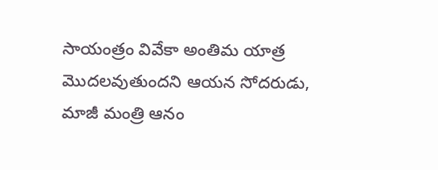సాయంత్రం వివేకా అంతిమ యాత్ర మొదలవుతుందని ఆయన సోదరుడు, మాజీ మంత్రి ఆనం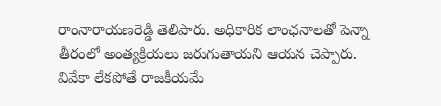రాంనారాయణరెడ్డి తెలిపారు. అధికారిక లాంఛనాలతో పెన్నా తీరంలో అంత్యక్రియలు జరుగుతాయని ఆయన చెప్పారు. వివేకా లేకపోతే రాజకీయమే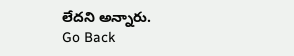లేదని అన్నారు.
Go Back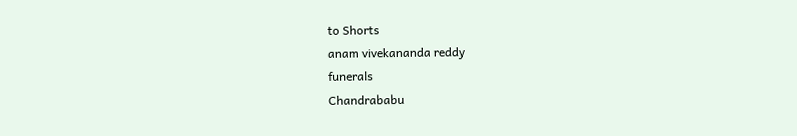to Shorts
anam vivekananda reddy
funerals
Chandrababu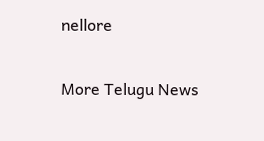nellore

More Telugu News